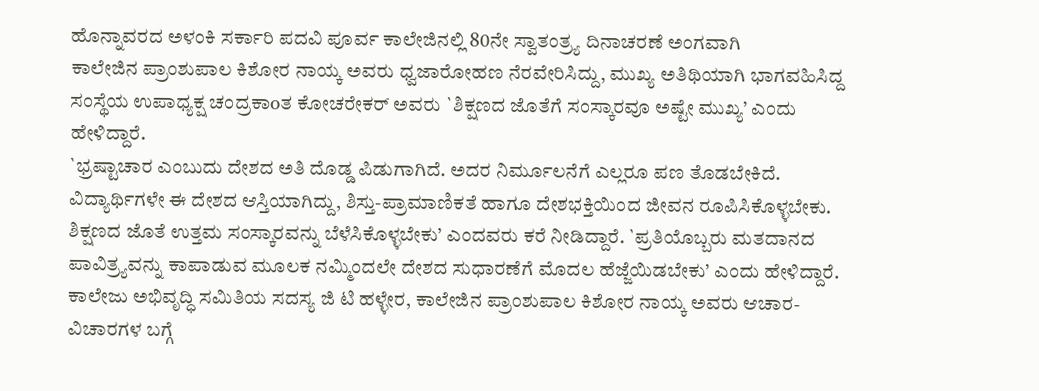ಹೊನ್ನಾವರದ ಅಳಂಕಿ ಸರ್ಕಾರಿ ಪದವಿ ಪೂರ್ವ ಕಾಲೇಜಿನಲ್ಲಿ 80ನೇ ಸ್ವಾತಂತ್ರ್ಯ ದಿನಾಚರಣೆ ಅಂಗವಾಗಿ
ಕಾಲೇಜಿನ ಪ್ರಾಂಶುಪಾಲ ಕಿಶೋರ ನಾಯ್ಕ ಅವರು ಧ್ವಜಾರೋಹಣ ನೆರವೇರಿಸಿದ್ದು, ಮುಖ್ಯ ಅತಿಥಿಯಾಗಿ ಭಾಗವಹಿಸಿದ್ದ ಸಂಸ್ಥೆಯ ಉಪಾಧ್ಯಕ್ಷ ಚಂದ್ರಕಾoತ ಕೋಚರೇಕರ್ ಅವರು `ಶಿಕ್ಷಣದ ಜೊತೆಗೆ ಸಂಸ್ಕಾರವೂ ಅಷ್ಟೇ ಮುಖ್ಯ’ ಎಂದು ಹೇಳಿದ್ದಾರೆ.
`ಭ್ರಷ್ಟಾಚಾರ ಎಂಬುದು ದೇಶದ ಅತಿ ದೊಡ್ಡ ಪಿಡುಗಾಗಿದೆ. ಅದರ ನಿರ್ಮೂಲನೆಗೆ ಎಲ್ಲರೂ ಪಣ ತೊಡಬೇಕಿದೆ. ವಿದ್ಯಾರ್ಥಿಗಳೇ ಈ ದೇಶದ ಆಸ್ತಿಯಾಗಿದ್ದು, ಶಿಸ್ತು-ಪ್ರಾಮಾಣಿಕತೆ ಹಾಗೂ ದೇಶಭಕ್ತಿಯಿಂದ ಜೀವನ ರೂಪಿಸಿಕೊಳ್ಳಬೇಕು. ಶಿಕ್ಷಣದ ಜೊತೆ ಉತ್ತಮ ಸಂಸ್ಕಾರವನ್ನು ಬೆಳೆಸಿಕೊಳ್ಳಬೇಕು’ ಎಂದವರು ಕರೆ ನೀಡಿದ್ದಾರೆ. `ಪ್ರತಿಯೊಬ್ಬರು ಮತದಾನದ ಪಾವಿತ್ರ್ಯವನ್ನು ಕಾಪಾಡುವ ಮೂಲಕ ನಮ್ಮಿಂದಲೇ ದೇಶದ ಸುಧಾರಣೆಗೆ ಮೊದಲ ಹೆಜ್ಜೆಯಿಡಬೇಕು’ ಎಂದು ಹೇಳಿದ್ದಾರೆ.
ಕಾಲೇಜು ಅಭಿವೃದ್ಧಿ ಸಮಿತಿಯ ಸದಸ್ಯ ಜಿ ಟಿ ಹಳ್ಳೇರ, ಕಾಲೇಜಿನ ಪ್ರಾಂಶುಪಾಲ ಕಿಶೋರ ನಾಯ್ಕ ಅವರು ಆಚಾರ-ವಿಚಾರಗಳ ಬಗ್ಗೆ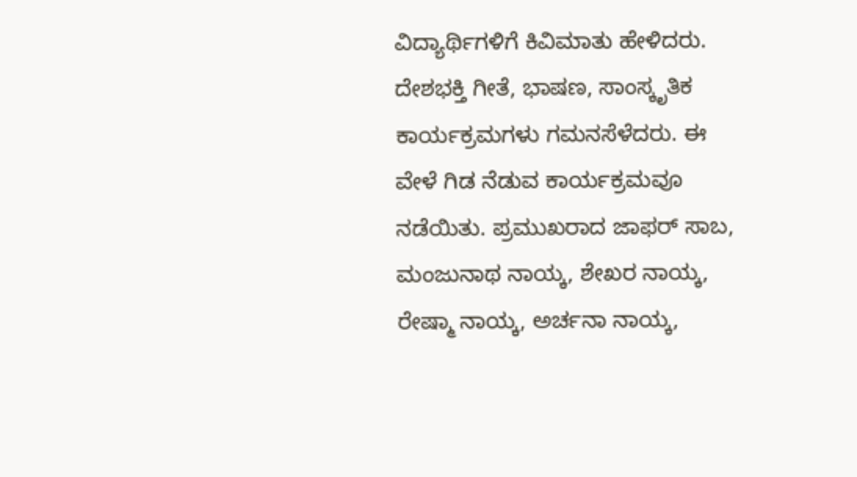ವಿದ್ಯಾರ್ಥಿಗಳಿಗೆ ಕಿವಿಮಾತು ಹೇಳಿದರು. ದೇಶಭಕ್ತಿ ಗೀತೆ, ಭಾಷಣ, ಸಾಂಸ್ಕೃತಿಕ ಕಾರ್ಯಕ್ರಮಗಳು ಗಮನಸೆಳೆದರು. ಈ ವೇಳೆ ಗಿಡ ನೆಡುವ ಕಾರ್ಯಕ್ರಮವೂ ನಡೆಯಿತು. ಪ್ರಮುಖರಾದ ಜಾಫರ್ ಸಾಬ, ಮಂಜುನಾಥ ನಾಯ್ಕ, ಶೇಖರ ನಾಯ್ಕ, ರೇಷ್ಮಾ ನಾಯ್ಕ, ಅರ್ಚನಾ ನಾಯ್ಕ,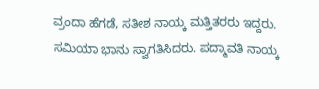ವ್ರಂದಾ ಹೆಗಡೆ, ಸತೀಶ ನಾಯ್ಕ ಮತ್ತಿತರರು ಇದ್ದರು. ಸಮಿಯಾ ಭಾನು ಸ್ವಾಗತಿಸಿದರು. ಪದ್ಮಾವತಿ ನಾಯ್ಕ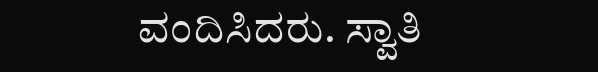ವಂದಿಸಿದರು. ಸ್ವಾತಿ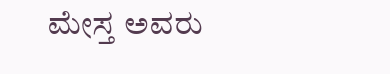ಮೇಸ್ತ ಅವರು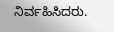ನಿರ್ವಹಿಸಿದರು.